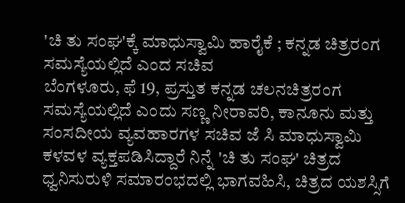'ಚಿ ತು ಸಂಘ'ಕ್ಕೆ ಮಾಧುಸ್ವಾಮಿ ಹಾರೈಕೆ ; ಕನ್ನಡ ಚಿತ್ರರಂಗ ಸಮಸ್ಯೆಯಲ್ಲಿದೆ ಎಂದ ಸಚಿವ
ಬೆಂಗಳೂರು, ಫೆ 19, ಪ್ರಸ್ತುತ ಕನ್ನಡ ಚಲನಚಿತ್ರರಂಗ ಸಮಸ್ಯೆಯಲ್ಲಿದೆ ಎಂದು ಸಣ್ಣ ನೀರಾವರಿ, ಕಾನೂನು ಮತ್ತು ಸಂಸದೀಯ ವ್ಯವಹಾರಗಳ ಸಚಿವ ಜೆ ಸಿ ಮಾಧುಸ್ವಾಮಿ ಕಳವಳ ವ್ಯಕ್ತಪಡಿಸಿದ್ದಾರೆ ನಿನ್ನೆ 'ಚಿ ತು ಸಂಘ' ಚಿತ್ರದ ಧ್ವನಿಸುರುಳಿ ಸಮಾರಂಭದಲ್ಲಿ ಭಾಗವಹಿಸಿ, ಚಿತ್ರದ ಯಶಸ್ಸಿಗೆ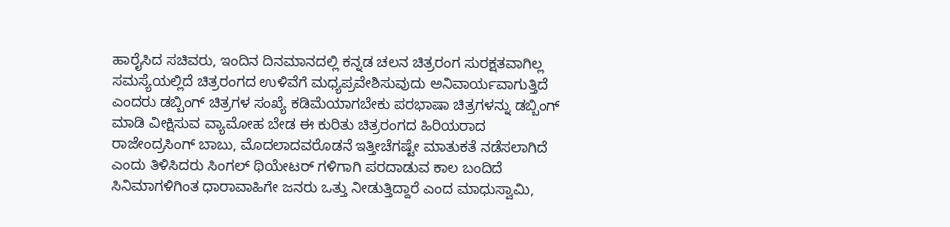ಹಾರೈಸಿದ ಸಚಿವರು, ಇಂದಿನ ದಿನಮಾನದಲ್ಲಿ ಕನ್ನಡ ಚಲನ ಚಿತ್ರರಂಗ ಸುರಕ್ಷತವಾಗಿಲ್ಲ ಸಮಸ್ಯೆಯಲ್ಲಿದೆ ಚಿತ್ರರಂಗದ ಉಳಿವೆಗೆ ಮಧ್ಯಪ್ರವೇಶಿಸುವುದು ಅನಿವಾರ್ಯವಾಗುತ್ತಿದೆ ಎಂದರು ಡಬ್ಬಿಂಗ್ ಚಿತ್ರಗಳ ಸಂಖ್ಯೆ ಕಡಿಮೆಯಾಗಬೇಕು ಪರಭಾಷಾ ಚಿತ್ರಗಳನ್ನು ಡಬ್ಬಿಂಗ್ ಮಾಡಿ ವೀಕ್ಷಿಸುವ ವ್ಯಾಮೋಹ ಬೇಡ ಈ ಕುರಿತು ಚಿತ್ರರಂಗದ ಹಿರಿಯರಾದ ರಾಜೇಂದ್ರಸಿಂಗ್ ಬಾಬು, ಮೊದಲಾದವರೊಡನೆ ಇತ್ತೀಚೆಗಷ್ಟೇ ಮಾತುಕತೆ ನಡೆಸಲಾಗಿದೆ ಎಂದು ತಿಳಿಸಿದರು ಸಿಂಗಲ್ ಥಿಯೇಟರ್ ಗಳಿಗಾಗಿ ಪರದಾಡುವ ಕಾಲ ಬಂದಿದೆ ಸಿನಿಮಾಗಳಿಗಿಂತ ಧಾರಾವಾಹಿಗೇ ಜನರು ಒತ್ತು ನೀಡುತ್ತಿದ್ದಾರೆ ಎಂದ ಮಾಧುಸ್ವಾಮಿ,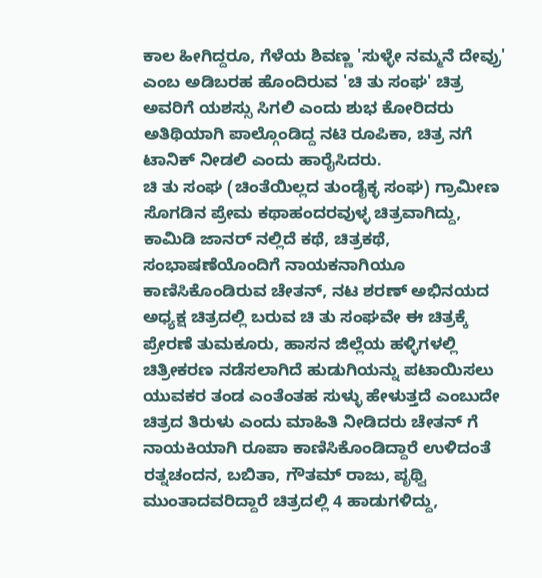ಕಾಲ ಹೀಗಿದ್ದರೂ, ಗೆಳೆಯ ಶಿವಣ್ಣ 'ಸುಳ್ಳೇ ನಮ್ಮನೆ ದೇವ್ರು' ಎಂಬ ಅಡಿಬರಹ ಹೊಂದಿರುವ 'ಚಿ ತು ಸಂಘ' ಚಿತ್ರ ಅವರಿಗೆ ಯಶಸ್ಸು ಸಿಗಲಿ ಎಂದು ಶುಭ ಕೋರಿದರು ಅತಿಥಿಯಾಗಿ ಪಾಲ್ಗೊಂಡಿದ್ದ ನಟಿ ರೂಪಿಕಾ, ಚಿತ್ರ ನಗೆ ಟಾನಿಕ್ ನೀಡಲಿ ಎಂದು ಹಾರೈಸಿದರು.
ಚಿ ತು ಸಂಘ (ಚಿಂತೆಯಿಲ್ಲದ ತುಂಡೈಕ್ಳ ಸಂಘ) ಗ್ರಾಮೀಣ ಸೊಗಡಿನ ಪ್ರೇಮ ಕಥಾಹಂದರವುಳ್ಳ ಚಿತ್ರವಾಗಿದ್ದು, ಕಾಮಿಡಿ ಜಾನರ್ ನಲ್ಲಿದೆ ಕಥೆ, ಚಿತ್ರಕಥೆ, ಸಂಭಾಷಣೆಯೊಂದಿಗೆ ನಾಯಕನಾಗಿಯೂ ಕಾಣಿಸಿಕೊಂಡಿರುವ ಚೇತನ್, ನಟ ಶರಣ್ ಅಭಿನಯದ ಅಧ್ಯಕ್ಷ ಚಿತ್ರದಲ್ಲಿ ಬರುವ ಚಿ ತು ಸಂಘವೇ ಈ ಚಿತ್ರಕ್ಕೆ ಪ್ರೇರಣೆ ತುಮಕೂರು, ಹಾಸನ ಜಿಲ್ಲೆಯ ಹಳ್ಳಿಗಳಲ್ಲಿ ಚಿತ್ರೀಕರಣ ನಡೆಸಲಾಗಿದೆ ಹುಡುಗಿಯನ್ನು ಪಟಾಯಿಸಲು ಯುವಕರ ತಂಡ ಎಂತೆಂತಹ ಸುಳ್ಳು ಹೇಳುತ್ತದೆ ಎಂಬುದೇ ಚಿತ್ರದ ತಿರುಳು ಎಂದು ಮಾಹಿತಿ ನೀಡಿದರು ಚೇತನ್ ಗೆ ನಾಯಕಿಯಾಗಿ ರೂಪಾ ಕಾಣಿಸಿಕೊಂಡಿದ್ದಾರೆ ಉಳಿದಂತೆ ರತ್ನಚಂದನ, ಬಬಿತಾ, ಗೌತಮ್ ರಾಜು, ಪೃಥ್ವಿ ಮುಂತಾದವರಿದ್ದಾರೆ ಚಿತ್ರದಲ್ಲಿ 4 ಹಾಡುಗಳಿದ್ದು,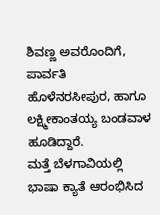ಶಿವಣ್ಣ ಅವರೊಂದಿಗೆ, ಪಾರ್ವತಿ ಹೊಳೆನರಸೀಪುರ, ಹಾಗೂ ಲಕ್ಷ್ಮೀಕಾಂತಯ್ಯ ಬಂಡವಾಳ ಹೂಡಿದ್ದಾರೆ.
ಮತ್ತೆ ಬೆಳಗಾವಿಯಲ್ಲಿ ಭಾಷಾ ಕ್ಯಾತೆ ಆರಂಭಿಸಿದ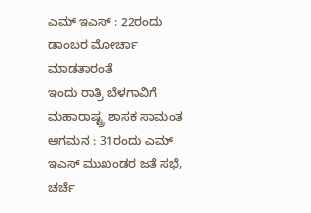ಎಮ್ ಇಎಸ್ : 22ರಂದು ಡಾಂಬರ ಮೋರ್ಚಾ ಮಾಡತಾರಂತೆ
ಇಂದು ರಾತ್ರಿ ಬೆಳಗಾವಿಗೆ ಮಹಾರಾಷ್ಟ್ರ ಶಾಸಕ ಸಾಮಂತ ಆಗಮನ : 31ರಂದು ಎಮ್ ಇಎಸ್ ಮುಖಂಡರ ಜತೆ ಸಭೆ, ಚರ್ಚೆ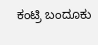ಕಂಟ್ರಿ ಬಂದೂಕು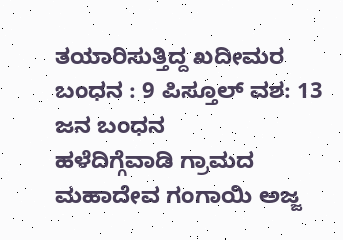ತಯಾರಿಸುತ್ತಿದ್ದ ಖದೀಮರ ಬಂಧನ : 9 ಪಿಸ್ತೂಲ್ ವಶ: 13 ಜನ ಬಂಧನ
ಹಳೆದಿಗ್ಗೆವಾಡಿ ಗ್ರಾಮದ ಮಹಾದೇವ ಗಂಗಾಯಿ ಅಜ್ಜ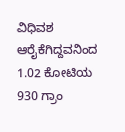ವಿಧಿವಶ
ಆರೈಕೆಗಿದ್ದವನಿಂದ 1.02 ಕೋಟಿಯ 930 ಗ್ರಾಂ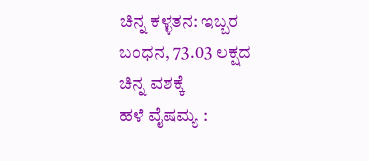ಚಿನ್ನ ಕಳ್ಳತನ: ಇಬ್ಬರ ಬಂಧನ, 73.03 ಲಕ್ಷದ ಚಿನ್ನ ವಶಕ್ಕೆ
ಹಳೆ ವೈಷಮ್ಯ :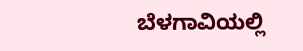ಬೆಳಗಾವಿಯಲ್ಲಿ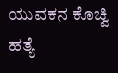ಯುವಕನ ಕೊಚ್ವಿ ಹತ್ಯೆ